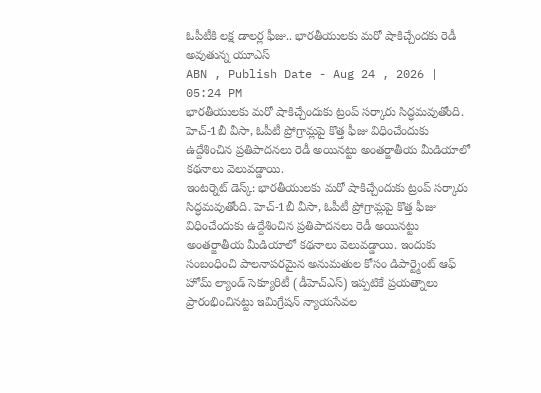ఓపీటీకి లక్ష డాలర్ల ఫీజు.. భారతీయులకు మరో షాకిచ్చేందకు రెడీ అవుతున్న యూఎస్
ABN , Publish Date - Aug 24 , 2026 | 05:24 PM
భారతీయులకు మరో షాకిచ్చేందుకు ట్రంప్ సర్కారు సిద్ధమవుతోంది. హెచ్-1బీ వీసా, ఓపీటీ ప్రోగ్రామ్లపై కొత్త ఫీజు విధించేందుకు ఉద్దేశించిన ప్రతిపాదనలు రెడీ అయినట్టు అంతర్జాతీయ మీడియాలో కథనాలు వెలువడ్డాయి.
ఇంటర్నెట్ డెస్క్: భారతీయులకు మరో షాకిచ్చేందుకు ట్రంప్ సర్కారు సిద్ధమవుతోంది. హెచ్-1బీ వీసా, ఓపీటీ ప్రోగ్రామ్లపై కొత్త ఫీజు విధించేందుకు ఉద్దేశించిన ప్రతిపాదనలు రెడీ అయినట్టు అంతర్జాతీయ మీడియాలో కథనాలు వెలువడ్డాయి. ఇందుకు సంబంధించి పాలనాపరమైన అనుమతుల కోసం డిపార్ట్మెంట్ ఆఫ్ హోమ్ ల్యాండ్ సెక్యూరిటీ (డీహెచ్ఎస్) ఇప్పటికే ప్రయత్నాలు ప్రారంభించినట్టు ఇమిగ్రేషన్ న్యాయసేవల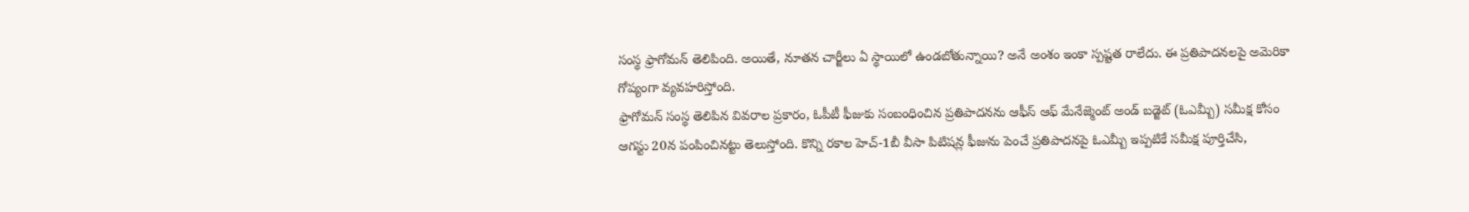సంస్థ ఫ్రాగోమన్ తెలిపింది. అయితే, నూతన చార్జీలు ఏ స్థాయిలో ఉండబోతున్నాయి? అనే అంశం ఇంకా స్పష్టత రాలేదు. ఈ ప్రతిపాదనలపై అమెరికా గోప్యంగా వ్యవహరిస్తోంది.
ఫ్రాగోమన్ సంస్థ తెలిపిన వివరాల ప్రకారం, ఓపీటీ ఫీజుకు సంబంధించిన ప్రతిపాదనను ఆఫీస్ ఆఫ్ మేనేజ్మెంట్ అండ్ బడ్జెట్ (ఓఎమ్బీ) సమీక్ష కోసం ఆగస్టు 20న పంపించినట్టు తెలుస్తోంది. కొన్ని రకాల హెచ్-1బీ వీసా పిటిషన్ల ఫీజును పెంచే ప్రతిపాదనపై ఓఎమ్బీ ఇప్పటికే సమీక్ష పూర్తిచేసి,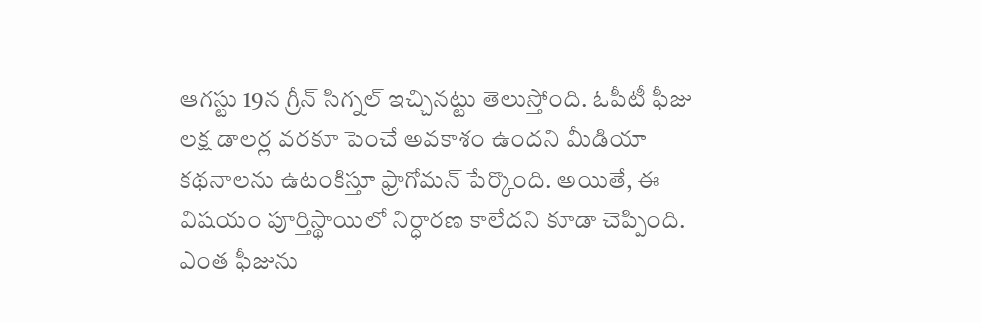ఆగస్టు 19న గ్రీన్ సిగ్నల్ ఇచ్చినట్టు తెలుస్తోంది. ఓపీటీ ఫీజు లక్ష డాలర్ల వరకూ పెంచే అవకాశం ఉందని మీడియా కథనాలను ఉటంకిస్తూ ఫ్రాగోమన్ పేర్కొంది. అయితే, ఈ విషయం పూర్తిస్థాయిలో నిర్ధారణ కాలేదని కూడా చెప్పింది. ఎంత ఫీజును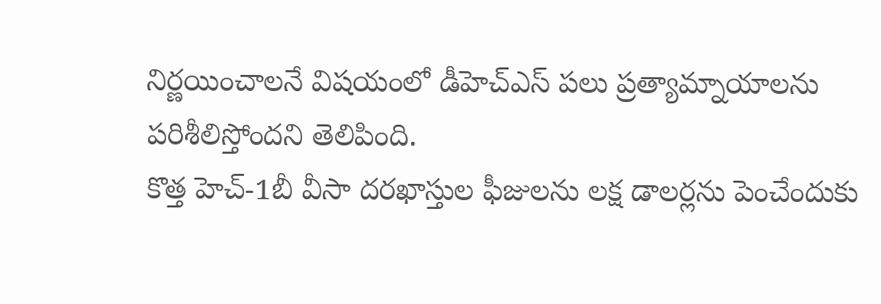నిర్ణయించాలనే విషయంలో డీహెచ్ఎస్ పలు ప్రత్యామ్నాయాలను పరిశీలిస్తోందని తెలిపింది.
కొత్త హెచ్-1బీ వీసా దరఖాస్తుల ఫీజులను లక్ష డాలర్లను పెంచేందుకు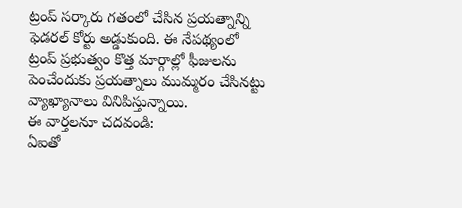ట్రంప్ సర్కారు గతంలో చేసిన ప్రయత్నాన్ని ఫెడరల్ కోర్టు అడ్డుకుంది. ఈ నేపథ్యంలో ట్రంప్ ప్రభుత్వం కొత్త మార్గాల్లో ఫీజులను పెంచేందుకు ప్రయత్నాలు ముమ్మరం చేసినట్టు వ్యాఖ్యానాలు వినిపిస్తున్నాయి.
ఈ వార్తలనూ చదవండి:
ఏఐతో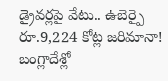డ్రైవర్లపై వేటు.. ఉబెర్పై రూ.9,224 కోట్ల జరిమానా!
బంగ్లాదేశ్లో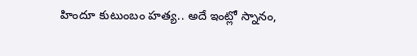హిందూ కుటుంబం హత్య.. అదే ఇంట్లో స్నానం,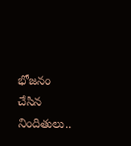భోజనం చేసిన నిందితులు..